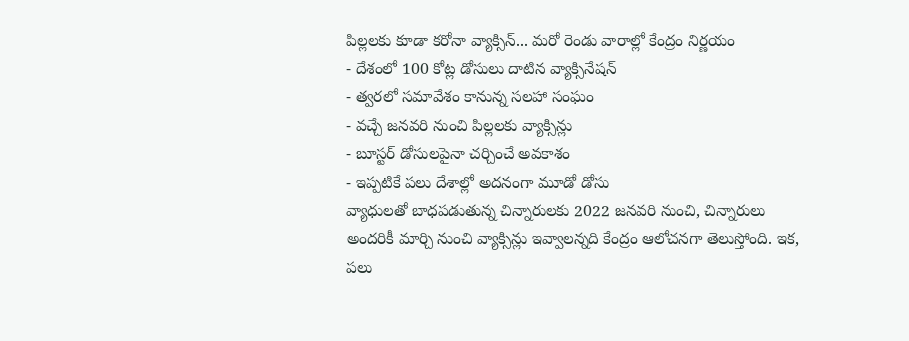పిల్లలకు కూడా కరోనా వ్యాక్సిన్... మరో రెండు వారాల్లో కేంద్రం నిర్ణయం
- దేశంలో 100 కోట్ల డోసులు దాటిన వ్యాక్సినేషన్
- త్వరలో సమావేశం కానున్న సలహా సంఘం
- వచ్చే జనవరి నుంచి పిల్లలకు వ్యాక్సిన్లు
- బూస్టర్ డోసులపైనా చర్చించే అవకాశం
- ఇప్పటికే పలు దేశాల్లో అదనంగా మూడో డోసు
వ్యాధులతో బాధపడుతున్న చిన్నారులకు 2022 జనవరి నుంచి, చిన్నారులు అందరికీ మార్చి నుంచి వ్యాక్సిన్లు ఇవ్వాలన్నది కేంద్రం ఆలోచనగా తెలుస్తోంది. ఇక, పలు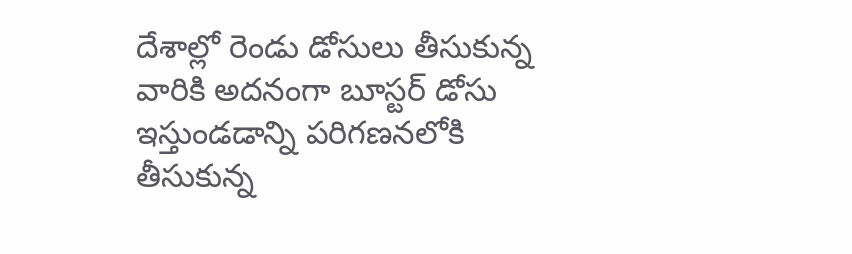దేశాల్లో రెండు డోసులు తీసుకున్న వారికి అదనంగా బూస్టర్ డోసు ఇస్తుండడాన్ని పరిగణనలోకి తీసుకున్న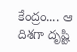కేంద్రం.... ఆ దిశగా దృష్టి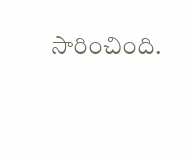సారించింది.